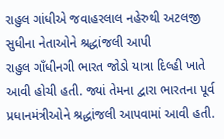રાહુલ ગાંધીએ જવાહરલાલ નહેરુથી અટલજી સુધીના નેતાઓને શ્રદ્ધાંજલી આપી
રાહુલ ગાઁધીનગી ભારત જોડો યાત્રા દિલ્હી ખાતે આવી હોચી હતી. જ્યાં તેમના દ્વારા ભારતના પૂર્વ પ્રધાનમંત્રીઓને શ્રદ્ધાંજલી આપવામાં આવી હતી.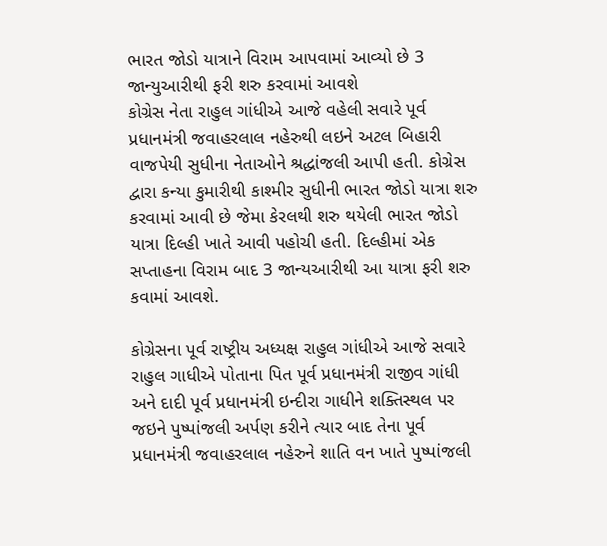ભારત જોડો યાત્રાને વિરામ આપવામાં આવ્યો છે 3 જાન્યુઆરીથી ફરી શરુ કરવામાં આવશે
કોગ્રેસ નેતા રાહુલ ગાંધીએ આજે વહેલી સવારે પૂર્વ પ્રધાનમંત્રી જવાહરલાલ નહેરુથી લઇને અટલ બિહારી વાજપેયી સુધીના નેતાઓને શ્રદ્ધાંજલી આપી હતી. કોગ્રેસ દ્વારા કન્યા કુમારીથી કાશ્મીર સુધીની ભારત જોડો યાત્રા શરુ કરવામાં આવી છે જેમા કેરલથી શરુ થયેલી ભારત જોડો યાત્રા દિલ્હી ખાતે આવી પહોચી હતી. દિલ્હીમાં એક સપ્તાહના વિરામ બાદ 3 જાન્યઆરીથી આ યાત્રા ફરી શરુ કવામાં આવશે.

કોગ્રેસના પૂર્વ રાષ્ટ્રીય અધ્યક્ષ રાહુલ ગાંધીએ આજે સવારે રાહુલ ગાધીએ પોતાના પિત પૂર્વ પ્રધાનમંત્રી રાજીવ ગાંધી અને દાદી પૂર્વ પ્રધાનમંત્રી ઇન્દીરા ગાધીને શક્તિસ્થલ પર જઇને પુષ્પાંજલી અર્પણ કરીને ત્યાર બાદ તેના પૂર્વ પ્રધાનમંત્રી જવાહરલાલ નહેરુને શાતિ વન ખાતે પુષ્પાંજલી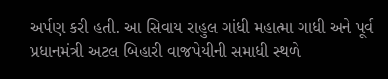અર્પણ કરી હતી. આ સિવાય રાહુલ ગાંધી મહાત્મા ગાધી અને પૂર્વ પ્રધાનમંત્રી અટલ બિહારી વાજપેયીની સમાધી સ્થળે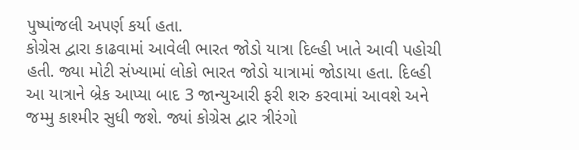પુષ્પાંજલી અપર્ણ કર્યા હતા.
કોગ્રેસ દ્વારા કાઢવામાં આવેલી ભારત જોડો યાત્રા દિલ્હી ખાતે આવી પહોચી હતી. જ્યા મોટી સંખ્યામાં લોકો ભારત જોડો યાત્રામાં જોડાયા હતા. દિલ્હી આ યાત્રાને બ્રેક આપ્યા બાદ 3 જાન્યુઆરી ફરી શરુ કરવામાં આવશે અને જમ્મુ કાશ્મીર સુધી જશે. જ્યાં કોગ્રેસ દ્વાર ત્રીરંગો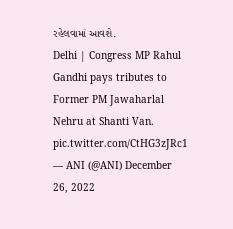રહેલવામાં આવશે.
Delhi | Congress MP Rahul Gandhi pays tributes to Former PM Jawaharlal Nehru at Shanti Van. pic.twitter.com/CtHG3zJRc1
— ANI (@ANI) December 26, 2022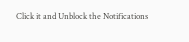Click it and Unblock the Notifications